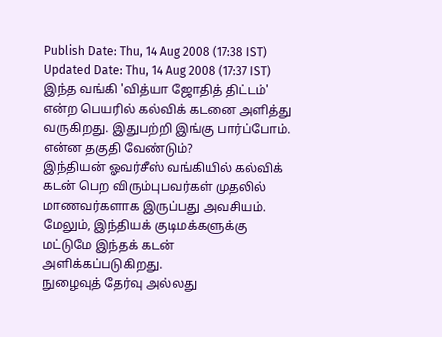Publish Date: Thu, 14 Aug 2008 (17:38 IST)
Updated Date: Thu, 14 Aug 2008 (17:37 IST)
இந்த வங்கி 'வித்யா ஜோதித் திட்டம்' என்ற பெயரில் கல்விக் கடனை அளித்து வருகிறது. இதுபற்றி இங்கு பார்ப்போம்.
என்ன தகுதி வேண்டும்?
இந்தியன் ஓவர்சீஸ் வங்கியில் கல்விக் கடன் பெற விரும்புபவர்கள் முதலில் மாணவர்களாக இருப்பது அவசியம். மேலும், இந்தியக் குடிமக்களுக்கு மட்டுமே இந்தக் கடன் அளிக்கப்படுகிறது.
நுழைவுத் தேர்வு அல்லது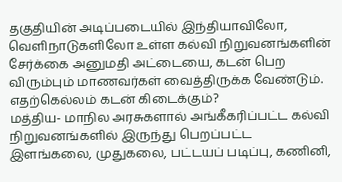தகுதியின் அடிப்படையில் இந்தியாவிலோ, வெளிநாடுகளிலோ உள்ள கல்வி நிறுவனங்களின் சேர்க்கை அனுமதி அட்டையை, கடன் பெற விரும்பும் மாணவர்கள் வைத்திருக்க வேண்டும்.
எதற்கெல்லம் கடன் கிடைக்கும்?
மத்திய- மாநில அரசுகளால் அங்கீகரிப்பட்ட கல்வி நிறுவனங்களில் இருந்து பெறப்பட்ட இளங்கலை, முதுகலை, பட்டயப் படிப்பு, கணினி,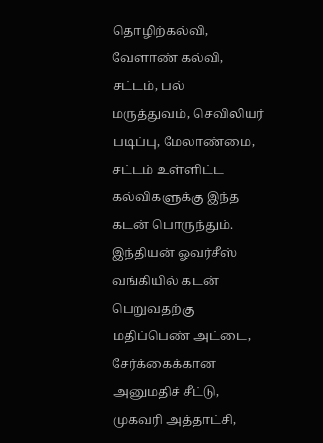தொழிற்கல்வி, வேளாண் கல்வி, சட்டம், பல் மருத்துவம், செவிலியர் படிப்பு, மேலாண்மை, சட்டம் உள்ளிட்ட கல்விகளுக்கு இந்த கடன் பொருந்தும்.
இந்தியன் ஓவர்சீஸ் வங்கியில் கடன் பெறுவதற்கு மதிப்பெண் அட்டை, சேர்க்கைக்கான அனுமதிச் சீட்டு, முகவரி அத்தாட்சி,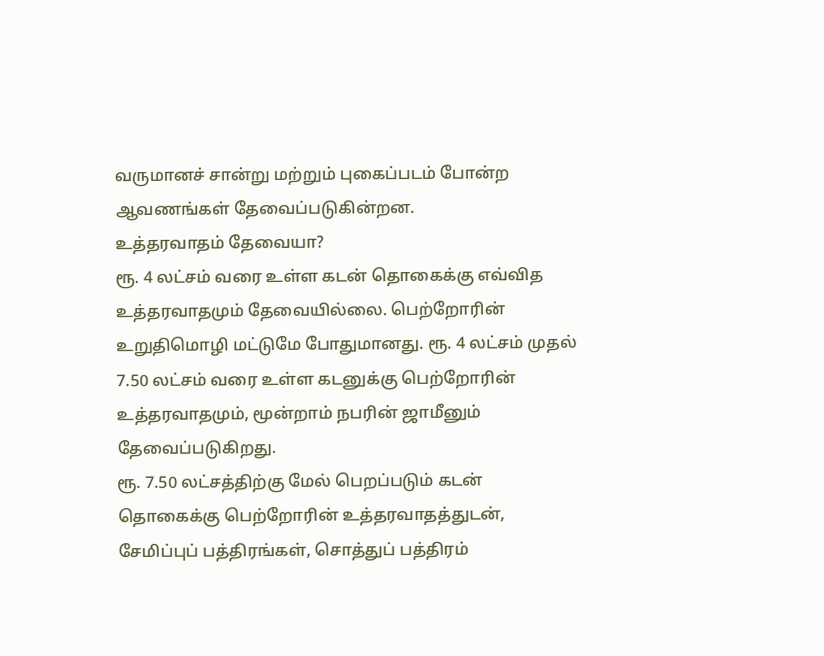வருமானச் சான்று மற்றும் புகைப்படம் போன்ற ஆவணங்கள் தேவைப்படுகின்றன.
உத்தரவாதம் தேவையா?
ரூ. 4 லட்சம் வரை உள்ள கடன் தொகைக்கு எவ்வித உத்தரவாதமும் தேவையில்லை. பெற்றோரின் உறுதிமொழி மட்டுமே போதுமானது. ரூ. 4 லட்சம் முதல் 7.50 லட்சம் வரை உள்ள கடனுக்கு பெற்றோரின் உத்தரவாதமும், மூன்றாம் நபரின் ஜாமீனும் தேவைப்படுகிறது.
ரூ. 7.50 லட்சத்திற்கு மேல் பெறப்படும் கடன் தொகைக்கு பெற்றோரின் உத்தரவாதத்துடன், சேமிப்புப் பத்திரங்கள், சொத்துப் பத்திரம்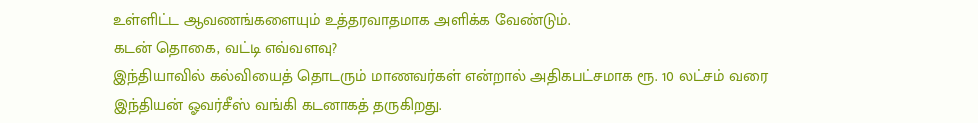உள்ளிட்ட ஆவணங்களையும் உத்தரவாதமாக அளிக்க வேண்டும்.
கடன் தொகை, வட்டி எவ்வளவு?
இந்தியாவில் கல்வியைத் தொடரும் மாணவர்கள் என்றால் அதிகபட்சமாக ரூ. 10 லட்சம் வரை இந்தியன் ஓவர்சீஸ் வங்கி கடனாகத் தருகிறது.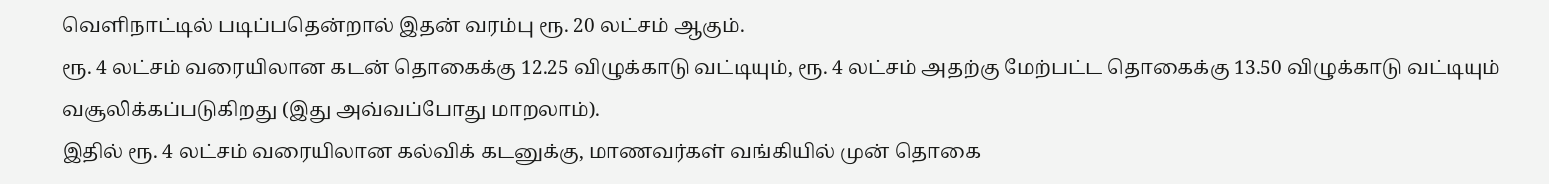வெளிநாட்டில் படிப்பதென்றால் இதன் வரம்பு ரூ. 20 லட்சம் ஆகும்.
ரூ. 4 லட்சம் வரையிலான கடன் தொகைக்கு 12.25 விழுக்காடு வட்டியும், ரூ. 4 லட்சம் அதற்கு மேற்பட்ட தொகைக்கு 13.50 விழுக்காடு வட்டியும் வசூலிக்கப்படுகிறது (இது அவ்வப்போது மாறலாம்).
இதில் ரூ. 4 லட்சம் வரையிலான கல்விக் கடனுக்கு, மாணவர்கள் வங்கியில் முன் தொகை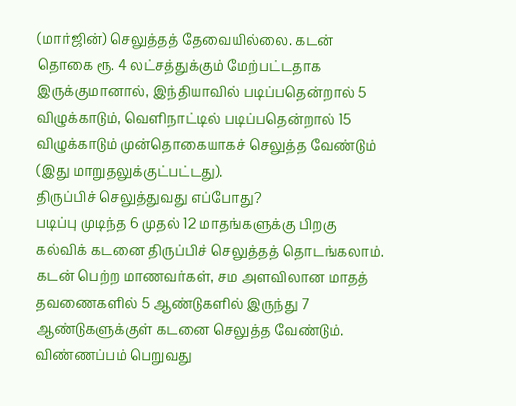(மார்ஜின்) செலுத்தத் தேவையில்லை. கடன் தொகை ரூ. 4 லட்சத்துக்கும் மேற்பட்டதாக இருக்குமானால், இந்தியாவில் படிப்பதென்றால் 5 விழுக்காடும், வெளிநாட்டில் படிப்பதென்றால் 15 விழுக்காடும் முன்தொகையாகச் செலுத்த வேண்டும் (இது மாறுதலுக்குட்பட்டது).
திருப்பிச் செலுத்துவது எப்போது?
படிப்பு முடிந்த 6 முதல் 12 மாதங்களுக்கு பிறகு கல்விக் கடனை திருப்பிச் செலுத்தத் தொடங்கலாம். கடன் பெற்ற மாணவர்கள், சம அளவிலான மாதத் தவணைகளில் 5 ஆண்டுகளில் இருந்து 7 ஆண்டுகளுக்குள் கடனை செலுத்த வேண்டும்.
விண்ணப்பம் பெறுவது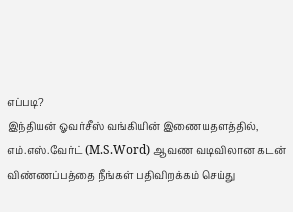எப்படி?
இந்தியன் ஓவர்சீஸ் வங்கியின் இணையதளத்தில், எம்.எஸ்.வேர்ட் (M.S.Word) ஆவண வடிவிலான கடன் விண்ணப்பத்தை நீங்கள் பதிவிறக்கம் செய்து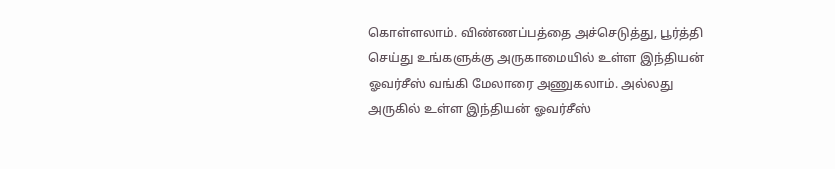கொள்ளலாம். விண்ணப்பத்தை அச்செடுத்து, பூர்த்தி செய்து உங்களுக்கு அருகாமையில் உள்ள இந்தியன் ஓவர்சீஸ் வங்கி மேலாரை அணுகலாம். அல்லது அருகில் உள்ள இந்தியன் ஓவர்சீஸ்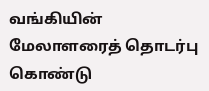வங்கியின் மேலாளரைத் தொடர்பு கொண்டு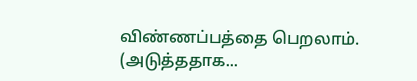விண்ணப்பத்தை பெறலாம்.
(அடுத்ததாக...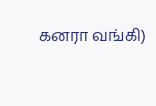கனரா வங்கி)